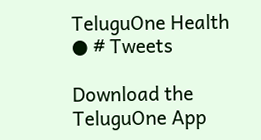TeluguOne Health
● # Tweets

Download the TeluguOne App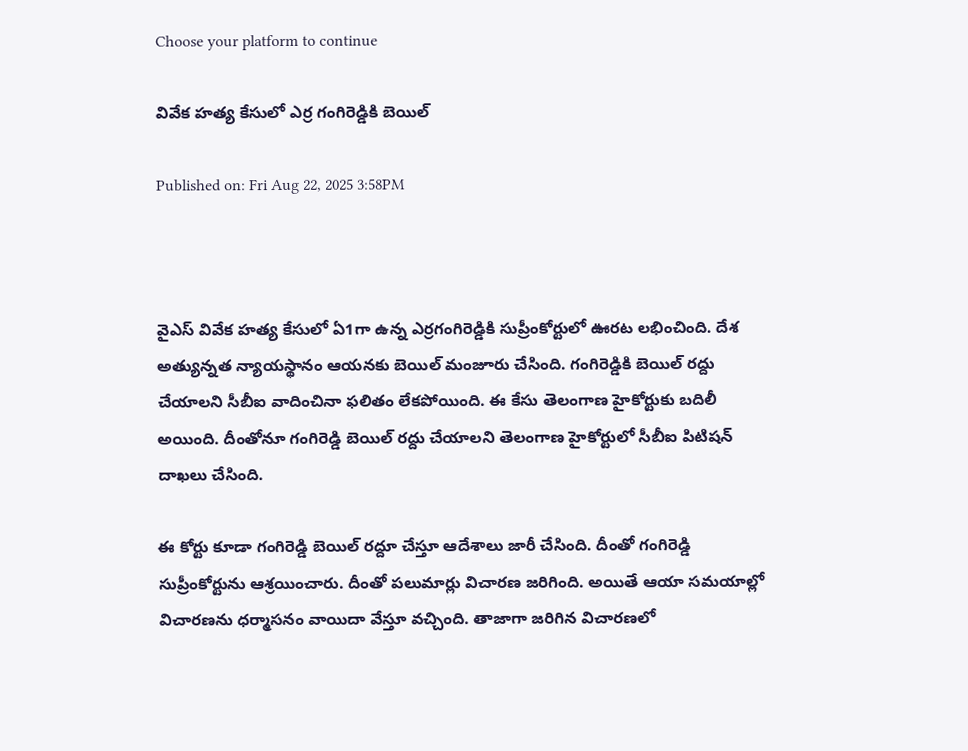Choose your platform to continue

వివేక హత్య కేసులో ఎర్ర గంగిరెడ్డికి బెయిల్

Published on: Fri Aug 22, 2025 3:58PM



వైఎస్ వివేక హత్య కేసులో ఏ1గా ఉన్న ఎర్రగంగిరెడ్డికి సుప్రీంకోర్టులో ఊరట లభించింది. దేశ అత్యున్నత న్యాయస్థానం ఆయనకు బెయిల్ మంజూరు చేసింది. గంగిరెడ్డికి బెయిల్ రద్దు చేయాలని సీబీఐ వాదించినా ఫలితం లేకపోయింది. ఈ కేసు తెలంగాణ హైకోర్టుకు బదిలీ అయింది. దీంతోనూ గంగిరెడ్డి బెయిల్ రద్దు చేయాలని తెలంగాణ హైకోర్టులో సీబీఐ పిటిషన్ దాఖలు చేసింది.

ఈ కోర్టు కూడా గంగిరెడ్డి బెయిల్ రద్దూ చేస్తూ ఆదేశాలు జారీ చేసింది. దీంతో గంగిరెడ్డి సుప్రీంకోర్టును ఆశ్రయించారు. దీంతో పలుమార్లు విచారణ జరిగింది. అయితే ఆయా సమయాల్లో విచారణను ధర్మాసనం వాయిదా వేస్తూ వచ్చింది. తాజాగా జరిగిన విచారణలో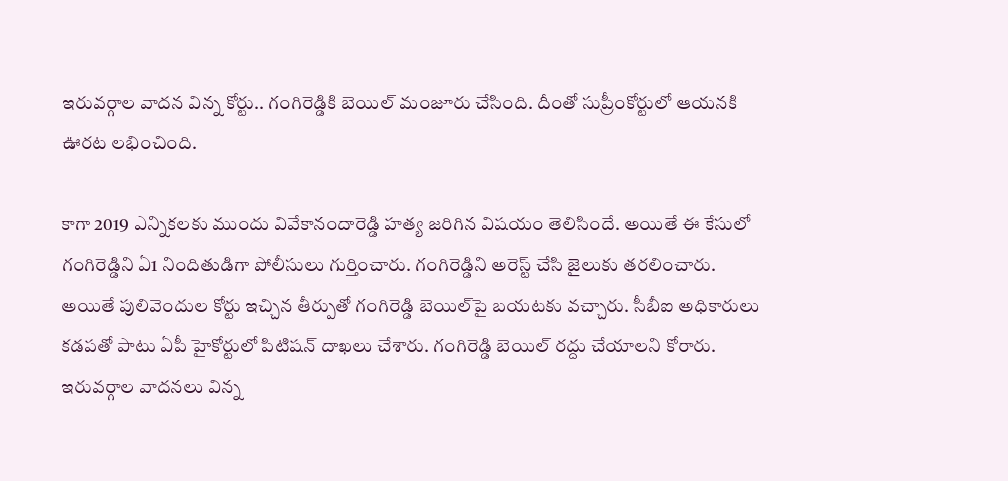ఇరువర్గాల వాదన విన్న కోర్టు.. గంగిరెడ్డికి బెయిల్ మంజూరు చేసింది. దీంతో సుప్రీంకోర్టులో ఆయనకి ఊరట లభించింది.

కాగా 2019 ఎన్నికలకు ముందు వివేకానందారెడ్డి హత్య జరిగిన విషయం తెలిసిందే. అయితే ఈ కేసులో గంగిరెడ్డిని ఏ1 నిందితుడిగా పోలీసులు గుర్తించారు. గంగిరెడ్డిని అరెస్ట్ చేసి జైలుకు తరలించారు. అయితే పులివెందుల కోర్టు ఇచ్చిన తీర్పుతో గంగిరెడ్డి బెయిల్‌పై బయటకు వచ్చారు. సీబీఐ అధికారులు కడపతో పాటు ఏపీ హైకోర్టులో పిటిషన్ దాఖలు చేశారు. గంగిరెడ్డి బెయిల్ రద్దు చేయాలని కోరారు. ఇరువర్గాల వాదనలు విన్న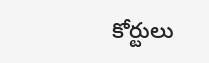కోర్టులు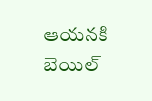ఆయనకి బెయిల్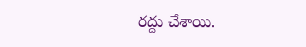రద్దు చేశాయి.